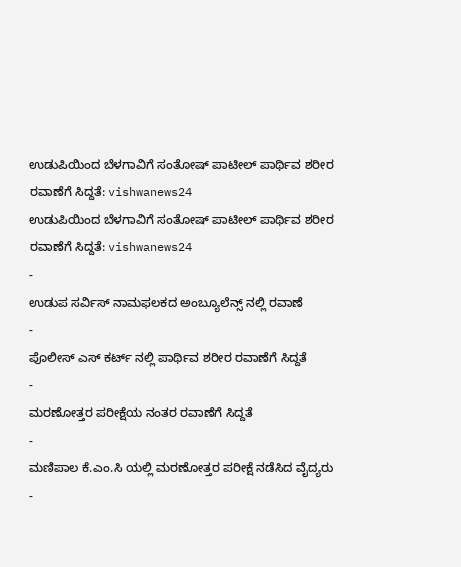ಉಡುಪಿಯಿಂದ ಬೆಳಗಾವಿಗೆ ಸಂತೋಷ್ ಪಾಟೀಲ್ ಪಾರ್ಥಿವ ಶರೀರ ರವಾಣೆಗೆ ಸಿದ್ದತೆ: vishwanews24
ಉಡುಪಿಯಿಂದ ಬೆಳಗಾವಿಗೆ ಸಂತೋಷ್ ಪಾಟೀಲ್ ಪಾರ್ಥಿವ ಶರೀರ ರವಾಣೆಗೆ ಸಿದ್ದತೆ: vishwanews24
-
ಉಡುಪ ಸರ್ವಿಸ್ ನಾಮಫಲಕದ ಅಂಬ್ಯೂಲೆನ್ಸ್ ನಲ್ಲಿ ರವಾಣೆ
-
ಪೊಲೀಸ್ ಎಸ್ ಕರ್ಟ್ ನಲ್ಲಿ ಪಾರ್ಥಿವ ಶರೀರ ರವಾಣೆಗೆ ಸಿದ್ದತೆ
-
ಮರಣೋತ್ತರ ಪರೀಕ್ಷೆಯ ನಂತರ ರವಾಣೆಗೆ ಸಿದ್ದತೆ
-
ಮಣಿಪಾಲ ಕೆ.ಎಂ.ಸಿ ಯಲ್ಲಿ ಮರಣೋತ್ತರ ಪರೀಕ್ಷೆ ನಡೆಸಿದ ವೈದ್ಯರು
-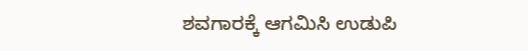ಶವಗಾರಕ್ಕೆ ಆಗಮಿಸಿ ಉಡುಪಿ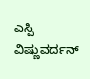ಎಸ್ಪಿ ವಿಷ್ಣುವರ್ದನ್